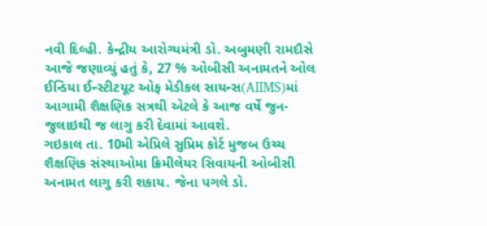નવી દિલ્હી. કેન્દ્રીય આરોગ્યમંત્રી ડો. અબુમણી રામદૌસે આજે જણાવ્યું હતું કે, 27 % ઓબીસી અનામતને ઓલ ઈન્ડિયા ઈન્સ્ટીટયૂટ ઓફ મેડીકલ સાયન્સ(AIIMS)માં આગામી શૈક્ષણિક સત્રથી એટલે કે આજ વર્ષે જુન-જુલાઇથી જ લાગુ કરી દેવામાં આવશે.
ગઇકાલ તા. 10મી એપ્રિલે સુપ્રિમ કોર્ટ મુજબ ઉચ્ચ શૈક્ષણિક સંસ્થાઓમા ક્રિમીલેયર સિવાયની ઓબીસી અનામત લાગુ કરી શકાય. જેના પગલે ડો.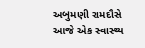અબુમણી રામદૌસે આજે એક સ્વાસ્થ્ય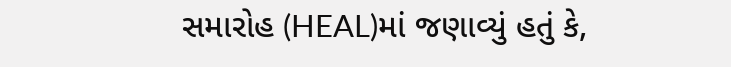સમારોહ (HEAL)માં જણાવ્યું હતું કે,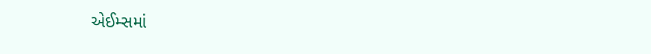એઈમ્સમાં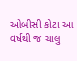ઓબીસી કોટા આ વર્ષથી જ ચાલુ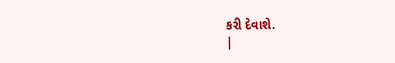કરી દેવાશે.
|